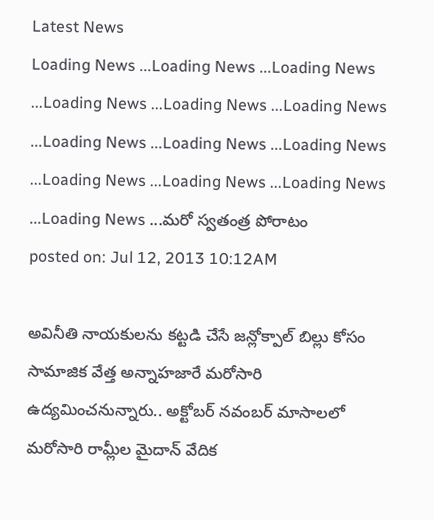Latest News
Loading News ...Loading News ...Loading News ...Loading News ...Loading News ...Loading News ...Loading News ...Loading News ...Loading News ...Loading News ...Loading News ...Loading News ...Loading News ...మరో స్వతంత్ర పోరాటం
posted on: Jul 12, 2013 10:12AM

అవినీతి నాయకులను కట్టడి చేసే జన్లోక్పాల్ బిల్లు కోసం సామాజిక వేత్త అన్నాహజారే మరోసారి ఉద్యమించనున్నారు.. అక్టోబర్ నవంబర్ మాసాలలో మరోసారి రామ్లీల మైదాన్ వేదిక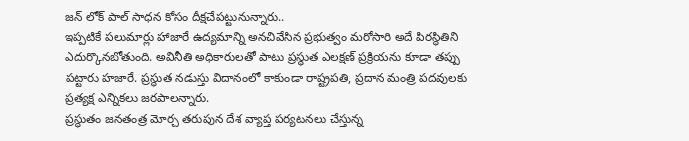జన్ లోక్ పాల్ సాధన కోసం దీక్షచేపట్టునున్నారు..
ఇప్పటికే పలుమార్లు హాజారే ఉద్యమాన్ని అనచివేసిన ప్రభుత్వం మరోసారి అదే పిరస్థితిని ఎదుర్కొనబోతుంది. అవినీతి అధికారులతో పాటు ప్రస్థుత ఎలక్షణ్ ప్రక్రియను కూడా తప్పు పట్టారు హజారే. ప్రస్థుత నడుస్తు విదానంలో కాకుండా రాష్ట్రపతి, ప్రదాన మంత్రి పదవులకు ప్రత్యక్ష ఎన్నికలు జరపాలన్నారు.
ప్రస్థుతం జనతంత్ర మోర్చ తరుపున దేశ వ్యాప్త పర్యటనలు చేస్తున్న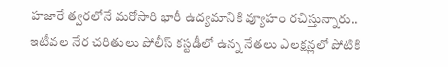హజారే త్వరలోనే మరోసారి భారీ ఉద్యమానికి వ్యూహం రచిస్తున్నారు.. ఇటీవల నేర చరితులు పోలీస్ కస్టడీలో ఉన్న నేతలు ఎలక్షన్లలో పోటికి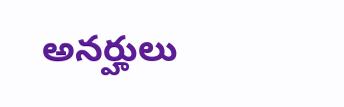అనర్హులు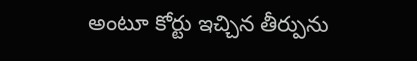అంటూ కోర్టు ఇచ్చిన తీర్పును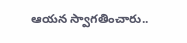ఆయన స్వాగతించారు..